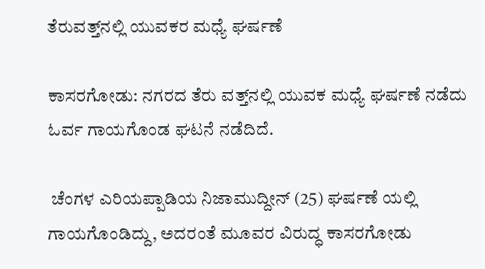ತೆರುವತ್ತ್‌ನಲ್ಲಿ ಯುವಕರ ಮಧ್ಯೆ ಘರ್ಷಣೆ

ಕಾಸರಗೋಡು: ನಗರದ ತೆರು ವತ್ತ್‌ನಲ್ಲಿ ಯುವಕ ಮಧ್ಯೆ ಘರ್ಷಣೆ ನಡೆದು ಓರ್ವ ಗಾಯಗೊಂಡ ಘಟನೆ ನಡೆದಿದೆ.

 ಚೆಂಗಳ ಎರಿಯಪ್ಪಾಡಿಯ ನಿಜಾಮುದ್ದೀನ್ (25) ಘರ್ಷಣೆ ಯಲ್ಲಿ ಗಾಯಗೊಂಡಿದ್ದು, ಅದರಂತೆ ಮೂವರ ವಿರುದ್ಧ ಕಾಸರಗೋಡು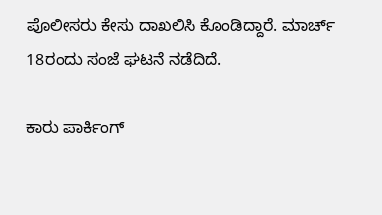ಪೊಲೀಸರು ಕೇಸು ದಾಖಲಿಸಿ ಕೊಂಡಿದ್ದಾರೆ. ಮಾರ್ಚ್ 18ರಂದು ಸಂಜೆ ಘಟನೆ ನಡೆದಿದೆ.

ಕಾರು ಪಾರ್ಕಿಂಗ್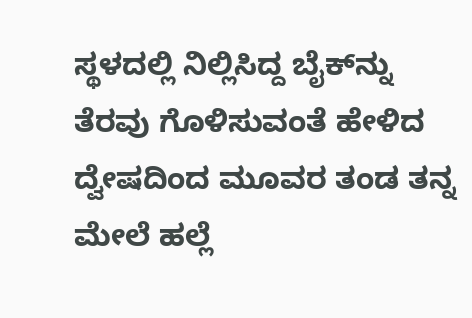ಸ್ಥಳದಲ್ಲಿ ನಿಲ್ಲಿಸಿದ್ದ ಬೈಕ್‌ನ್ನು  ತೆರವು ಗೊಳಿಸುವಂತೆ ಹೇಳಿದ ದ್ವೇಷದಿಂದ ಮೂವರ ತಂಡ ತನ್ನ ಮೇಲೆ ಹಲ್ಲೆ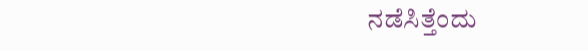ನಡೆಸಿತ್ತೆಂದು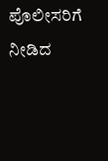ಪೊಲೀಸರಿಗೆ ನೀಡಿದ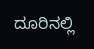ದೂರಿನಲ್ಲಿ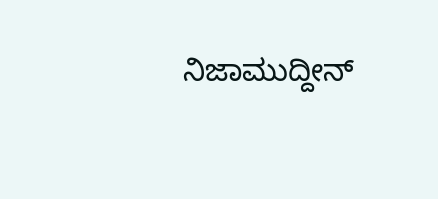ನಿಜಾಮುದ್ದೀನ್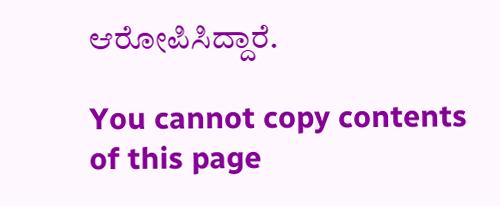ಆರೋಪಿಸಿದ್ದಾರೆ.

You cannot copy contents of this page